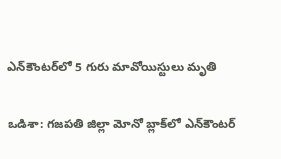ఎన్‌కౌంటర్‌లో 5 గురు మావోయిస్టులు మృతి

ఒడిశా: గజపతి జిల్లా మోనో బ్లాక్‌లో ఎన్‌కౌంటర్‌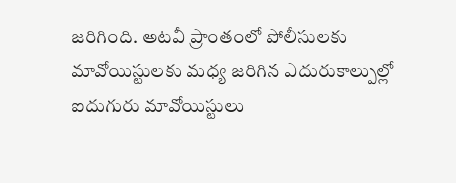జరిగింది. అటవీ ప్రాంతంలో పోలీసులకు మావోయిస్టులకు మధ్య జరిగిన ఎదురుకాల్పుల్లో ఐదుగురు మావోయిస్టులు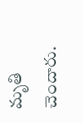మృతి చెందారు.